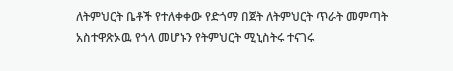ለትምህርት ቤቶች የተለቀቀው የድጎማ በጀት ለትምህርት ጥራት መምጣት አስተዋጽኦዉ የጎላ መሆኑን የትምህርት ሚኒስትሩ ተናገሩ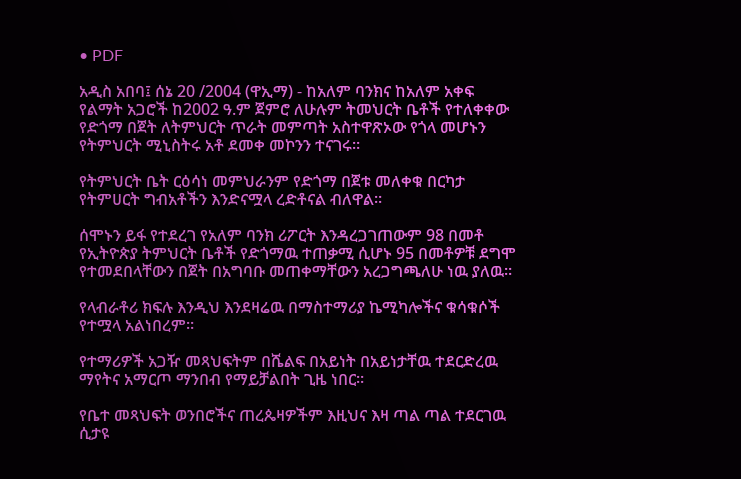• PDF

አዲስ አበባ፤ ሰኔ 20 /2004 (ዋኢማ) - ከአለም ባንክና ከአለም አቀፍ የልማት አጋሮች ከ2002 ዓ.ም ጀምሮ ለሁሉም ትመህርት ቤቶች የተለቀቀው የድጎማ በጀት ለትምህርት ጥራት መምጣት አስተዋጽኦው የጎላ መሆኑን የትምህርት ሚኒስትሩ አቶ ደመቀ መኮንን ተናገሩ።

የትምህርት ቤት ርዕሳነ መምህራንም የድጎማ በጀቱ መለቀቁ በርካታ የትምሀርት ግብአቶችን እንድናሟላ ረድቶናል ብለዋል።

ሰሞኑን ይፋ የተደረገ የአለም ባንክ ሪፖርት እንዳረጋገጠውም 98 በመቶ የኢትዮጵያ ትምህርት ቤቶች የድጎማዉ ተጠቃሚ ሲሆኑ 95 በመቶዎቹ ደግሞ የተመደበላቸውን በጀት በአግባቡ መጠቀማቸውን አረጋግጫለሁ ነዉ ያለዉ።

የላብራቶሪ ክፍሉ እንዲህ እንደዛሬዉ በማስተማሪያ ኬሚካሎችና ቁሳቁሶች የተሟላ አልነበረም።

የተማሪዎች አጋዥ መጻህፍትም በሼልፍ በአይነት በአይነታቸዉ ተደርድረዉ ማየትና አማርጦ ማንበብ የማይቻልበት ጊዜ ነበር።

የቤተ መጻህፍት ወንበሮችና ጠረጴዛዎችም እዚህና እዛ ጣል ጣል ተደርገዉ ሲታዩ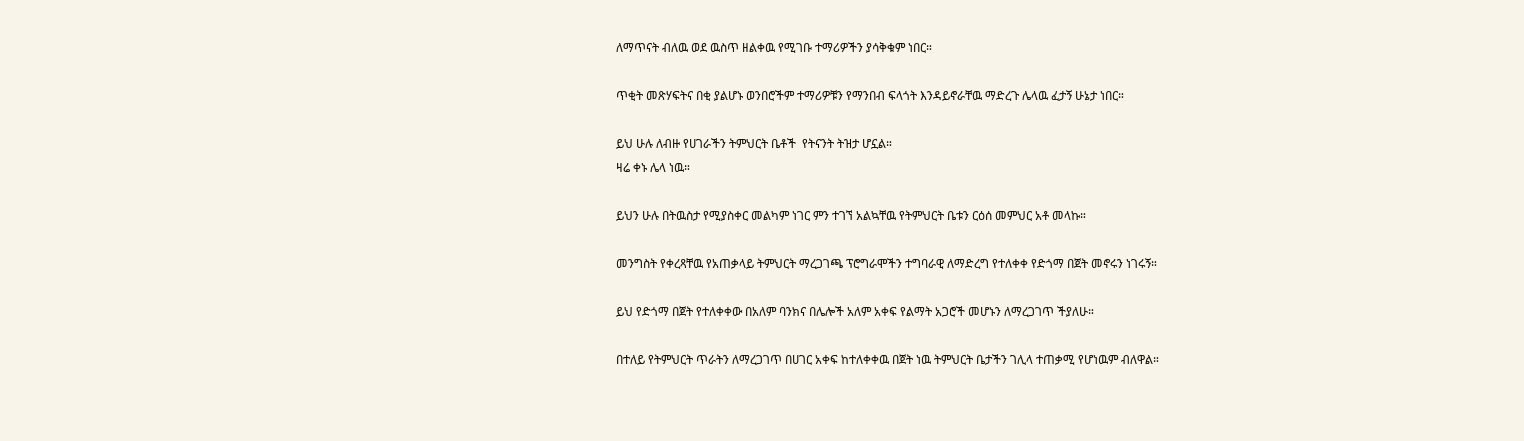ለማጥናት ብለዉ ወደ ዉስጥ ዘልቀዉ የሚገቡ ተማሪዎችን ያሳቅቁም ነበር።

ጥቂት መጽሃፍትና በቂ ያልሆኑ ወንበሮችም ተማሪዎቹን የማንበብ ፍላጎት እንዳይኖራቸዉ ማድረጉ ሌላዉ ፈታኝ ሁኔታ ነበር።

ይህ ሁሉ ለብዙ የሀገራችን ትምህርት ቤቶች  የትናንት ትዝታ ሆኗል።
ዛሬ ቀኑ ሌላ ነዉ።

ይህን ሁሉ በትዉስታ የሚያስቀር መልካም ነገር ምን ተገኘ አልኳቸዉ የትምህርት ቤቱን ርዕሰ መምህር አቶ መላኩ።

መንግስት የቀረጻቸዉ የአጠቃላይ ትምህርት ማረጋገጫ ፕሮግራሞችን ተግባራዊ ለማድረግ የተለቀቀ የድጎማ በጀት መኖሩን ነገሩኝ።

ይህ የድጎማ በጀት የተለቀቀው በአለም ባንክና በሌሎች አለም አቀፍ የልማት አጋሮች መሆኑን ለማረጋገጥ ችያለሁ።

በተለይ የትምህርት ጥራትን ለማረጋገጥ በሀገር አቀፍ ከተለቀቀዉ በጀት ነዉ ትምህርት ቤታችን ገሊላ ተጠቃሚ የሆነዉም ብለዋል።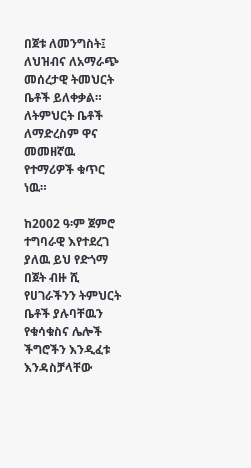በጀቱ ለመንግስት፤ ለህዝብና ለአማራጭ መሰረታዊ ትመህርት ቤቶች ይለቀቃል።
ለትምህርት ቤቶች ለማድረስም ዋና መመዘኛዉ የተማሪዎች ቁጥር ነዉ።

ከ2002 ዓ፡ም ጀምሮ ተግባራዊ እየተደረገ ያለዉ ይህ የድጎማ በጀት ብዙ ሺ የሀገራችንን ትምህርት ቤቶች ያሉባቸዉን የቁሳቁስና ሌሎች ችግሮችን እንዲፈቱ እንዳስቻላቸው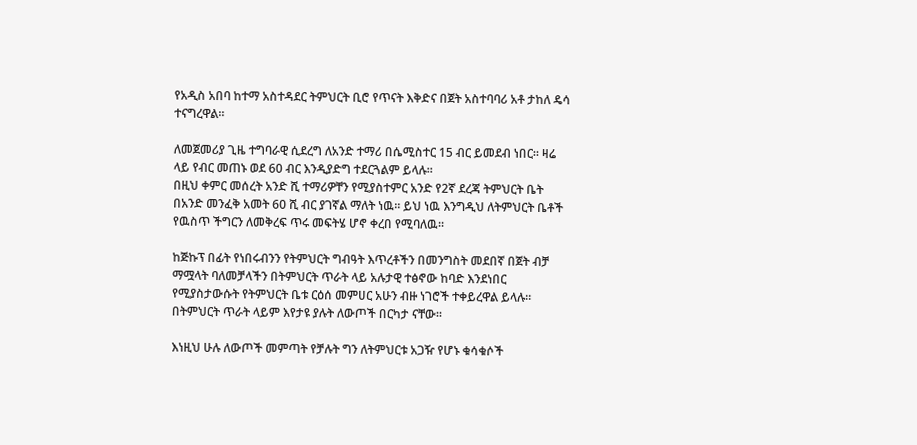የአዲስ አበባ ከተማ አስተዳደር ትምህርት ቢሮ የጥናት እቅድና በጀት አስተባባሪ አቶ ታከለ ዴሳ ተናግረዋል።

ለመጀመሪያ ጊዜ ተግባራዊ ሲደረግ ለአንድ ተማሪ በሴሚስተር 15 ብር ይመደብ ነበር። ዛሬ ላይ የብር መጠኑ ወደ 60 ብር እንዲያድግ ተደርጓልም ይላሉ።
በዚህ ቀምር መሰረት አንድ ሺ ተማሪዎቸን የሚያስተምር አንድ የ2ኛ ደረጃ ትምህርት ቤት በአንድ መንፈቅ አመት 60 ሺ ብር ያገኛል ማለት ነዉ። ይህ ነዉ እንግዲህ ለትምህርት ቤቶች የዉስጥ ችግርን ለመቅረፍ ጥሩ መፍትሄ ሆኖ ቀረበ የሚባለዉ።

ከጅኩፕ በፊት የነበሩብንን የትምህርት ግብዓት እጥረቶችን በመንግስት መደበኛ በጀት ብቻ ማሟላት ባለመቻላችን በትምህርት ጥራት ላይ አሉታዊ ተፅኖው ከባድ እንደነበር የሚያስታውሱት የትምህርት ቤቱ ርዕሰ መምሀር አሁን ብዙ ነገሮች ተቀይረዋል ይላሉ። በትምህርት ጥራት ላይም እየታዩ ያሉት ለውጦች በርካታ ናቸው።

እነዚህ ሁሉ ለውጦች መምጣት የቻሉት ግን ለትምህርቱ አጋዥ የሆኑ ቁሳቁሶች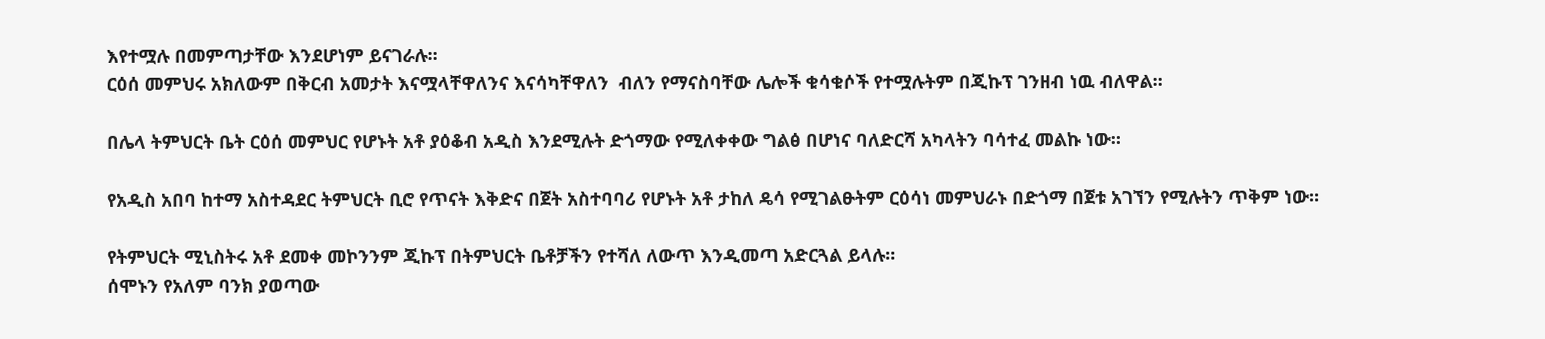እየተሟሉ በመምጣታቸው እንደሆነም ይናገራሉ።
ርዕሰ መምህሩ አክለውም በቅርብ አመታት እናሟላቸዋለንና እናሳካቸዋለን  ብለን የማናስባቸው ሌሎች ቁሳቁሶች የተሟሉትም በጂኩፕ ገንዘብ ነዉ ብለዋል።

በሌላ ትምህርት ቤት ርዕሰ መምህር የሆኑት አቶ ያዕቆብ አዲስ እንደሚሉት ድጎማው የሚለቀቀው ግልፅ በሆነና ባለድርሻ አካላትን ባሳተፈ መልኩ ነው።

የአዲስ አበባ ከተማ አስተዳደር ትምህርት ቢሮ የጥናት እቅድና በጀት አስተባባሪ የሆኑት አቶ ታከለ ዴሳ የሚገልፁትም ርዕሳነ መምህራኑ በድጎማ በጀቱ አገኘን የሚሉትን ጥቅም ነው።

የትምህርት ሚኒስትሩ አቶ ደመቀ መኮንንም ጂኩፕ በትምህርት ቤቶቻችን የተሻለ ለውጥ እንዲመጣ አድርጓል ይላሉ።
ሰሞኑን የአለም ባንክ ያወጣው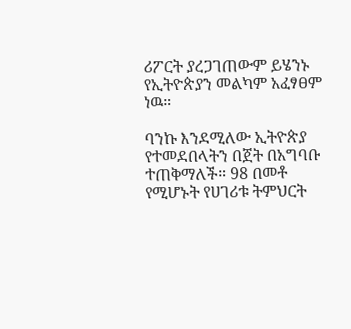ሪፖርት ያረጋገጠውም ይሄንኑ የኢትዮጵያን መልካም አፈፃፀም ነዉ።

ባንኩ እንደሚለው ኢትዮጵያ የተመደበላትን በጀት በአግባቡ ተጠቅማለች። 98 በመቶ የሚሆኑት የሀገሪቱ ትምህርት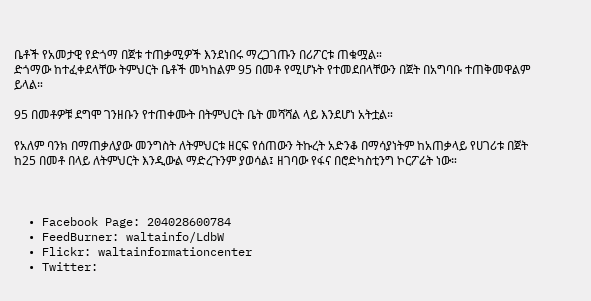ቤቶች የአመታዊ የድጎማ በጀቱ ተጠቃሚዎች እንደነበሩ ማረጋገጡን በሪፖርቱ ጠቁሟል።
ድጎማው ከተፈቀደላቸው ትምህርት ቤቶች መካከልም 95 በመቶ የሚሆኑት የተመደበላቸውን በጀት በአግባቡ ተጠቅመዋልም ይላል።

95 በመቶዎቹ ደግሞ ገንዘቡን የተጠቀሙት በትምህርት ቤት መሻሻል ላይ እንደሆነ አትቷል።

የአለም ባንክ በማጠቃለያው መንግስት ለትምህርቱ ዘርፍ የሰጠውን ትኩረት አድንቆ በማሳያነትም ከአጠቃላይ የሀገሪቱ በጀት ከ25 በመቶ በላይ ለትምህርት እንዲውል ማድረጉንም ያወሳል፤ ዘገባው የፋና በሮድካስቲንግ ኮርፖሬት ነው።



  • Facebook Page: 204028600784
  • FeedBurner: waltainfo/LdbW
  • Flickr: waltainformationcenter
  • Twitter: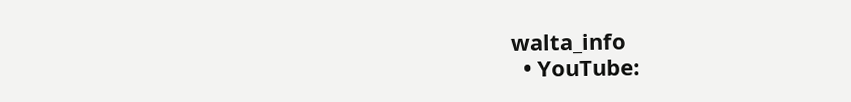walta_info
  • YouTube: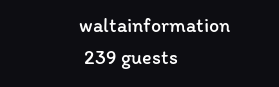waltainformation
 239 guests